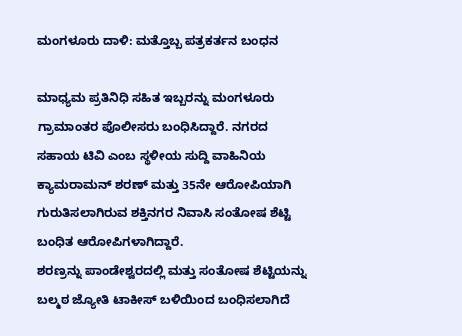ಮಂಗಳೂರು ದಾಳಿ: ಮತ್ತೊಬ್ಬ ಪತ್ರಕರ್ತನ ಬಂಧನ

ಮಾಧ್ಯಮ ಪ್ರತಿನಿಧಿ ಸಹಿತ ಇಬ್ಬರನ್ನು ಮಂಗಳೂರು ಗ್ರಾಮಾಂತರ ಪೊಲೀಸರು ಬಂಧಿಸಿದ್ದಾರೆ. ನಗರದ ಸಹಾಯ ಟಿವಿ ಎಂಬ ಸ್ಥಳೀಯ ಸುದ್ದಿ ವಾಹಿನಿಯ ಕ್ಯಾಮರಾಮನ್ ಶರಣ್ ಮತ್ತು 35ನೇ ಆರೋಪಿಯಾಗಿ ಗುರುತಿಸಲಾಗಿರುವ ಶಕ್ತಿನಗರ ನಿವಾಸಿ ಸಂತೋಷ ಶೆಟ್ಟಿ ಬಂಧಿತ ಆರೋಪಿಗಳಾಗಿದ್ದಾರೆ.
ಶರಣ್ರನ್ನು ಪಾಂಡೇಶ್ವರದಲ್ಲಿ ಮತ್ತು ಸಂತೋಷ ಶೆಟ್ಟಿಯನ್ನು ಬಲ್ಮಠ ಜ್ಯೋತಿ ಟಾಕೀಸ್ ಬಳಿಯಿಂದ ಬಂಧಿಸಲಾಗಿದೆ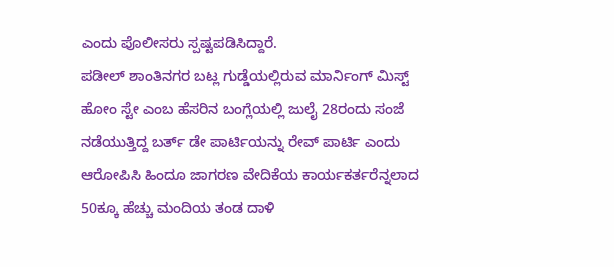ಎಂದು ಪೊಲೀಸರು ಸ್ಪಷ್ಟಪಡಿಸಿದ್ದಾರೆ.
ಪಡೀಲ್ ಶಾಂತಿನಗರ ಬಟ್ಲ ಗುಡ್ಡೆಯಲ್ಲಿರುವ ಮಾರ್ನಿಂಗ್ ಮಿಸ್ಟ್ ಹೋಂ ಸ್ಟೇ ಎಂಬ ಹೆಸರಿನ ಬಂಗ್ಲೆಯಲ್ಲಿ ಜುಲೈ 28ರಂದು ಸಂಜೆ ನಡೆಯುತ್ತಿದ್ದ ಬರ್ತ್ ಡೇ ಪಾರ್ಟಿಯನ್ನು ರೇವ್ ಪಾರ್ಟಿ ಎಂದು ಆರೋಪಿಸಿ ಹಿಂದೂ ಜಾಗರಣ ವೇದಿಕೆಯ ಕಾರ್ಯಕರ್ತರೆನ್ನಲಾದ 50ಕ್ಕೂ ಹೆಚ್ಚು ಮಂದಿಯ ತಂಡ ದಾಳಿ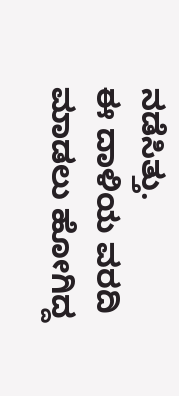ನಡೆಸಿತ್ತು.
ಈ ದಾಳಿಯ ವರದಿ ಮಾಡಲು ಹೋಗಿದ್ದ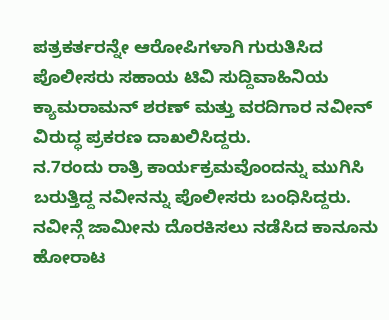ಪತ್ರಕರ್ತರನ್ನೇ ಆರೋಪಿಗಳಾಗಿ ಗುರುತಿಸಿದ ಪೊಲೀಸರು ಸಹಾಯ ಟಿವಿ ಸುದ್ದಿವಾಹಿನಿಯ ಕ್ಯಾಮರಾಮನ್ ಶರಣ್ ಮತ್ತು ವರದಿಗಾರ ನವೀನ್ ವಿರುದ್ಧ ಪ್ರಕರಣ ದಾಖಲಿಸಿದ್ದರು.
ನ.7ರಂದು ರಾತ್ರಿ ಕಾರ್ಯಕ್ರಮವೊಂದನ್ನು ಮುಗಿಸಿ ಬರುತ್ತಿದ್ದ ನವೀನನ್ನು ಪೊಲೀಸರು ಬಂಧಿಸಿದ್ದರು. ನವೀನ್ಗೆ ಜಾಮೀನು ದೊರಕಿಸಲು ನಡೆಸಿದ ಕಾನೂನು ಹೋರಾಟ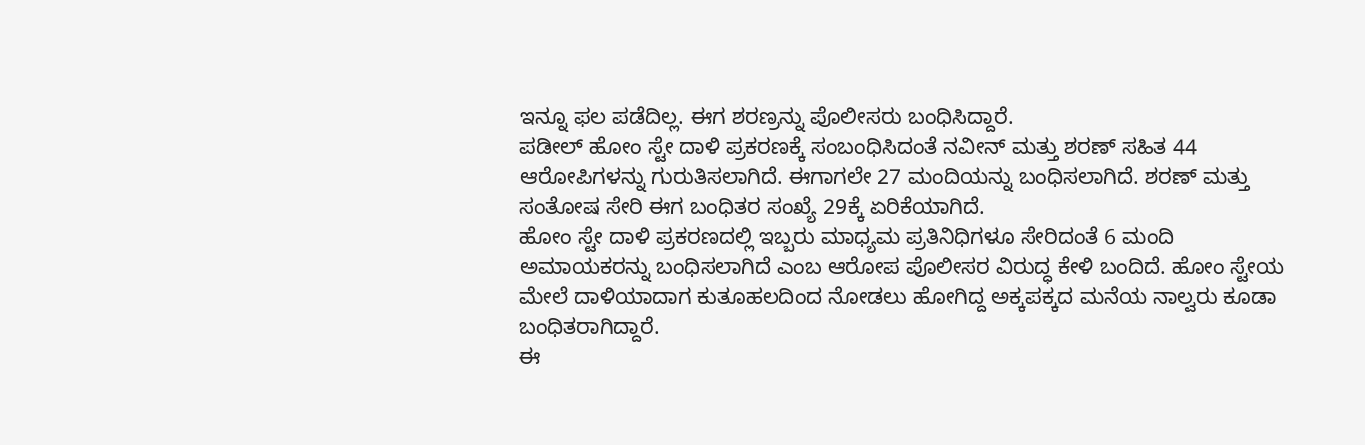ಇನ್ನೂ ಫಲ ಪಡೆದಿಲ್ಲ. ಈಗ ಶರಣ್ರನ್ನು ಪೊಲೀಸರು ಬಂಧಿಸಿದ್ದಾರೆ.
ಪಡೀಲ್ ಹೋಂ ಸ್ಟೇ ದಾಳಿ ಪ್ರಕರಣಕ್ಕೆ ಸಂಬಂಧಿಸಿದಂತೆ ನವೀನ್ ಮತ್ತು ಶರಣ್ ಸಹಿತ 44 ಆರೋಪಿಗಳನ್ನು ಗುರುತಿಸಲಾಗಿದೆ. ಈಗಾಗಲೇ 27 ಮಂದಿಯನ್ನು ಬಂಧಿಸಲಾಗಿದೆ. ಶರಣ್ ಮತ್ತು ಸಂತೋಷ ಸೇರಿ ಈಗ ಬಂಧಿತರ ಸಂಖ್ಯೆ 29ಕ್ಕೆ ಏರಿಕೆಯಾಗಿದೆ.
ಹೋಂ ಸ್ಟೇ ದಾಳಿ ಪ್ರಕರಣದಲ್ಲಿ ಇಬ್ಬರು ಮಾಧ್ಯಮ ಪ್ರತಿನಿಧಿಗಳೂ ಸೇರಿದಂತೆ 6 ಮಂದಿ ಅಮಾಯಕರನ್ನು ಬಂಧಿಸಲಾಗಿದೆ ಎಂಬ ಆರೋಪ ಪೊಲೀಸರ ವಿರುದ್ಧ ಕೇಳಿ ಬಂದಿದೆ. ಹೋಂ ಸ್ಟೇಯ ಮೇಲೆ ದಾಳಿಯಾದಾಗ ಕುತೂಹಲದಿಂದ ನೋಡಲು ಹೋಗಿದ್ದ ಅಕ್ಕಪಕ್ಕದ ಮನೆಯ ನಾಲ್ವರು ಕೂಡಾ ಬಂಧಿತರಾಗಿದ್ದಾರೆ.
ಈ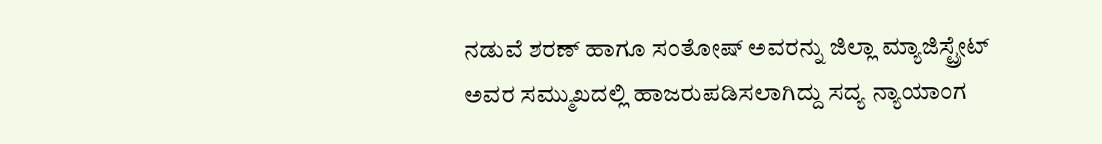ನಡುವೆ ಶರಣ್ ಹಾಗೂ ಸಂತೋಷ್ ಅವರನ್ನು ಜಿಲ್ಲಾ ಮ್ಯಾಜಿಸ್ಟ್ರೇಟ್ ಅವರ ಸಮ್ಮುಖದಲ್ಲಿ ಹಾಜರುಪಡಿಸಲಾಗಿದ್ದು ಸದ್ಯ ನ್ಯಾಯಾಂಗ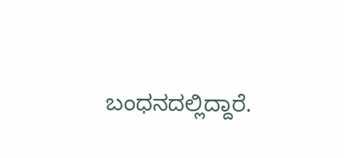ಬಂಧನದಲ್ಲಿದ್ದಾರೆ.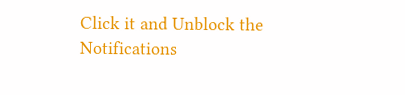Click it and Unblock the Notifications